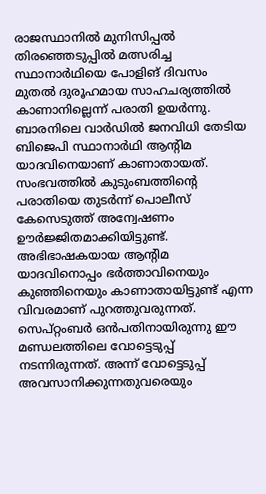രാജസ്ഥാനിൽ മുനിസിപ്പൽ തിരഞ്ഞെടുപ്പിൽ മത്സരിച്ച സ്ഥാനാർഥിയെ പോളിങ് ദിവസം മുതൽ ദുരൂഹമായ സാഹചര്യത്തിൽ കാണാനില്ലെന്ന് പരാതി ഉയർന്നു. ബാരനിലെ വാർഡിൽ ജനവിധി തേടിയ ബിജെപി സ്ഥാനാർഥി ആന്റിമ യാദവിനെയാണ് കാണാതായത്.
സംഭവത്തിൽ കുടുംബത്തിന്റെ പരാതിയെ തുടർന്ന് പൊലീസ് കേസെടുത്ത് അന്വേഷണം ഊർജ്ജിതമാക്കിയിട്ടുണ്ട്. അഭിഭാഷകയായ ആന്റിമ യാദവിനൊപ്പം ഭർത്താവിനെയും കുഞ്ഞിനെയും കാണാതായിട്ടുണ്ട് എന്ന വിവരമാണ് പുറത്തുവരുന്നത്.
സെപ്റ്റംബർ ഒൻപതിനായിരുന്നു ഈ മണ്ഡലത്തിലെ വോട്ടെടുപ്പ് നടന്നിരുന്നത്. അന്ന് വോട്ടെടുപ്പ് അവസാനിക്കുന്നതുവരെയും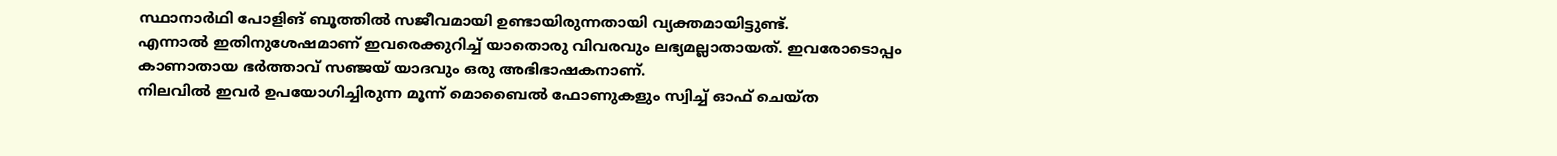സ്ഥാനാർഥി പോളിങ് ബൂത്തിൽ സജീവമായി ഉണ്ടായിരുന്നതായി വ്യക്തമായിട്ടുണ്ട്.
എന്നാൽ ഇതിനുശേഷമാണ് ഇവരെക്കുറിച്ച് യാതൊരു വിവരവും ലഭ്യമല്ലാതായത്. ഇവരോടൊപ്പം കാണാതായ ഭർത്താവ് സഞ്ജയ് യാദവും ഒരു അഭിഭാഷകനാണ്.
നിലവിൽ ഇവർ ഉപയോഗിച്ചിരുന്ന മൂന്ന് മൊബൈൽ ഫോണുകളും സ്വിച്ച് ഓഫ് ചെയ്ത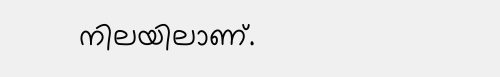നിലയിലാണ്.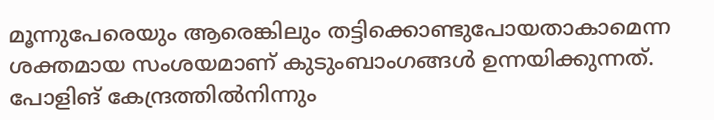മൂന്നുപേരെയും ആരെങ്കിലും തട്ടിക്കൊണ്ടുപോയതാകാമെന്ന ശക്തമായ സംശയമാണ് കുടുംബാംഗങ്ങൾ ഉന്നയിക്കുന്നത്.
പോളിങ് കേന്ദ്രത്തിൽനിന്നും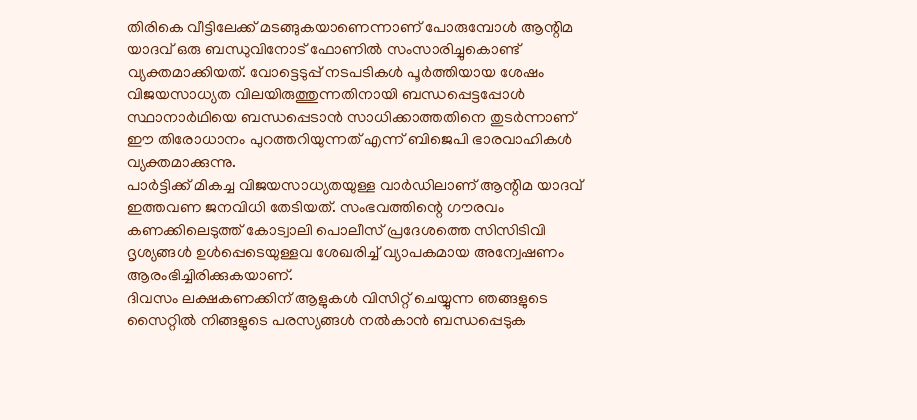തിരികെ വീട്ടിലേക്ക് മടങ്ങുകയാണെന്നാണ് പോരുമ്പോൾ ആന്റിമ യാദവ് ഒരു ബന്ധുവിനോട് ഫോണിൽ സംസാരിച്ചുകൊണ്ട് വ്യക്തമാക്കിയത്. വോട്ടെടുപ്പ് നടപടികൾ പൂർത്തിയായ ശേഷം വിജയസാധ്യത വിലയിരുത്തുന്നതിനായി ബന്ധപ്പെട്ടപ്പോൾ സ്ഥാനാർഥിയെ ബന്ധപ്പെടാൻ സാധിക്കാത്തതിനെ തുടർന്നാണ് ഈ തിരോധാനം പുറത്തറിയുന്നത് എന്ന് ബിജെപി ഭാരവാഹികൾ വ്യക്തമാക്കുന്നു.
പാർട്ടിക്ക് മികച്ച വിജയസാധ്യതയുള്ള വാർഡിലാണ് ആന്റിമ യാദവ് ഇത്തവണ ജനവിധി തേടിയത്. സംഭവത്തിന്റെ ഗൗരവം കണക്കിലെടുത്ത് കോട്വാലി പൊലീസ് പ്രദേശത്തെ സിസിടിവി ദൃശ്യങ്ങൾ ഉൾപ്പെടെയുള്ളവ ശേഖരിച്ച് വ്യാപകമായ അന്വേഷണം ആരംഭിച്ചിരിക്കുകയാണ്.
ദിവസം ലക്ഷകണക്കിന് ആളുകൾ വിസിറ്റ് ചെയ്യുന്ന ഞങ്ങളുടെ സൈറ്റിൽ നിങ്ങളുടെ പരസ്യങ്ങൾ നൽകാൻ ബന്ധപ്പെടുക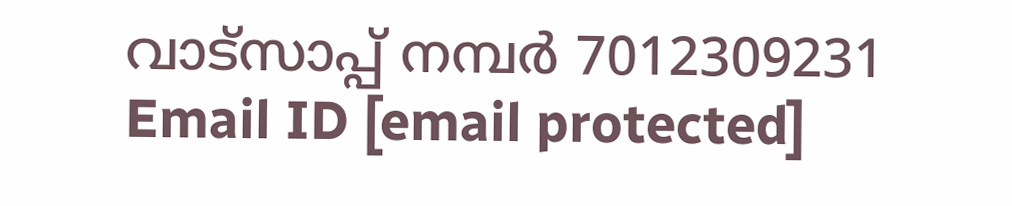വാട്സാപ്പ് നമ്പർ 7012309231 Email ID [email protected]